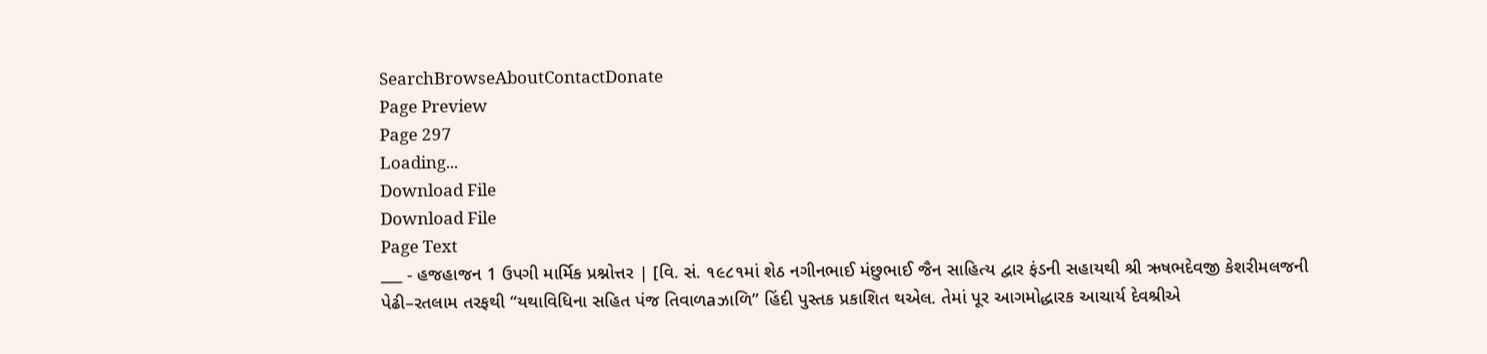SearchBrowseAboutContactDonate
Page Preview
Page 297
Loading...
Download File
Download File
Page Text
___ - હજહાજન 1 ઉપગી માર્મિક પ્રશ્નોત્તર | [વિ. સં. ૧૯૮૧માં શેઠ નગીનભાઈ મંછુભાઈ જૈન સાહિત્ય દ્વાર ફંડની સહાયથી શ્રી ઋષભદેવજી કેશરીમલજની પેઢી–રતલામ તરફથી “યથાવિધિના સહિત પંજ તિવાળaઝાળિ” હિંદી પુસ્તક પ્રકાશિત થએલ. તેમાં પૂર આગમોદ્ધારક આચાર્ય દેવશ્રીએ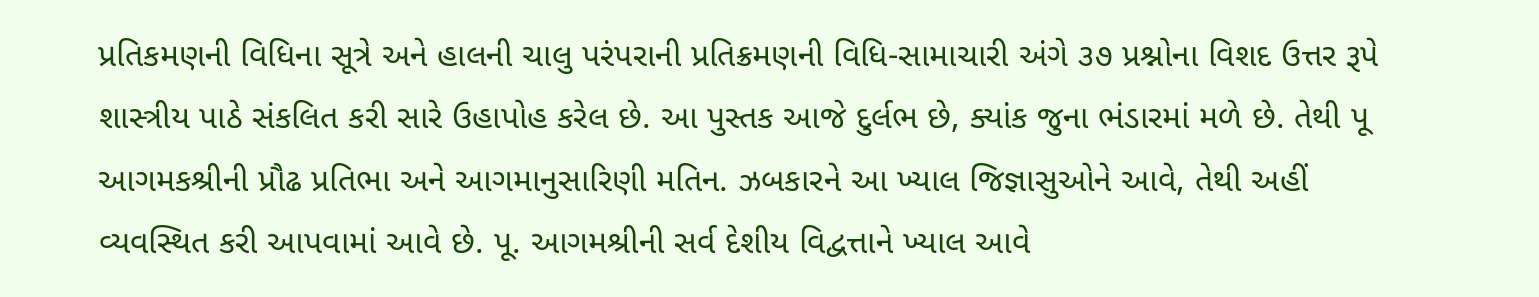પ્રતિકમણની વિધિના સૂત્રે અને હાલની ચાલુ પરંપરાની પ્રતિક્રમણની વિધિ-સામાચારી અંગે ૩૭ પ્રશ્નોના વિશદ ઉત્તર રૂપે શાસ્ત્રીય પાઠે સંકલિત કરી સારે ઉહાપોહ કરેલ છે. આ પુસ્તક આજે દુર્લભ છે, ક્યાંક જુના ભંડારમાં મળે છે. તેથી પૂ આગમકશ્રીની પ્રૌઢ પ્રતિભા અને આગમાનુસારિણી મતિન. ઝબકારને આ ખ્યાલ જિજ્ઞાસુઓને આવે, તેથી અહીં વ્યવસ્થિત કરી આપવામાં આવે છે. પૂ. આગમશ્રીની સર્વ દેશીય વિદ્વત્તાને ખ્યાલ આવે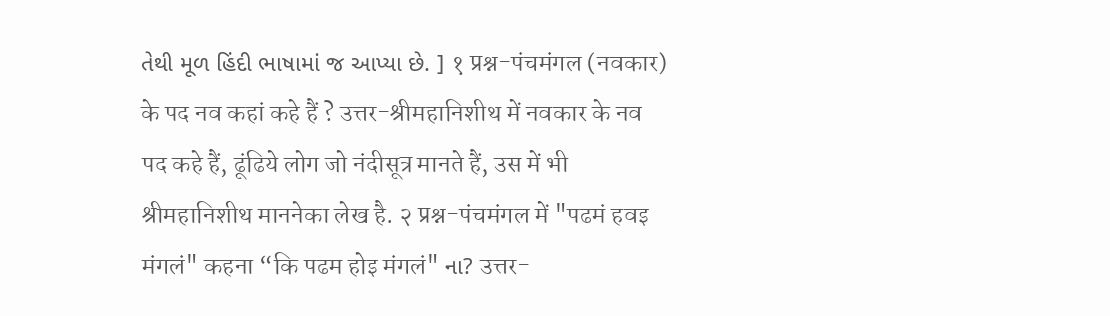તેથી મૂળ હિંદી ભાષામાં જ આપ્યા છે. ] १ प्रश्न-पंचमंगल (नवकार) के पद नव कहां कहे हैं ? उत्तर-श्रीमहानिशीथ में नवकार के नव पद कहे हैं, ढूंढिये लोग जो नंदीसूत्र मानते हैं, उस में भी श्रीमहानिशीथ माननेका लेख है. २ प्रश्न-पंचमंगल में "पढमं हवइ मंगलं" कहना “कि पढम होइ मंगलं" ના? उत्तर-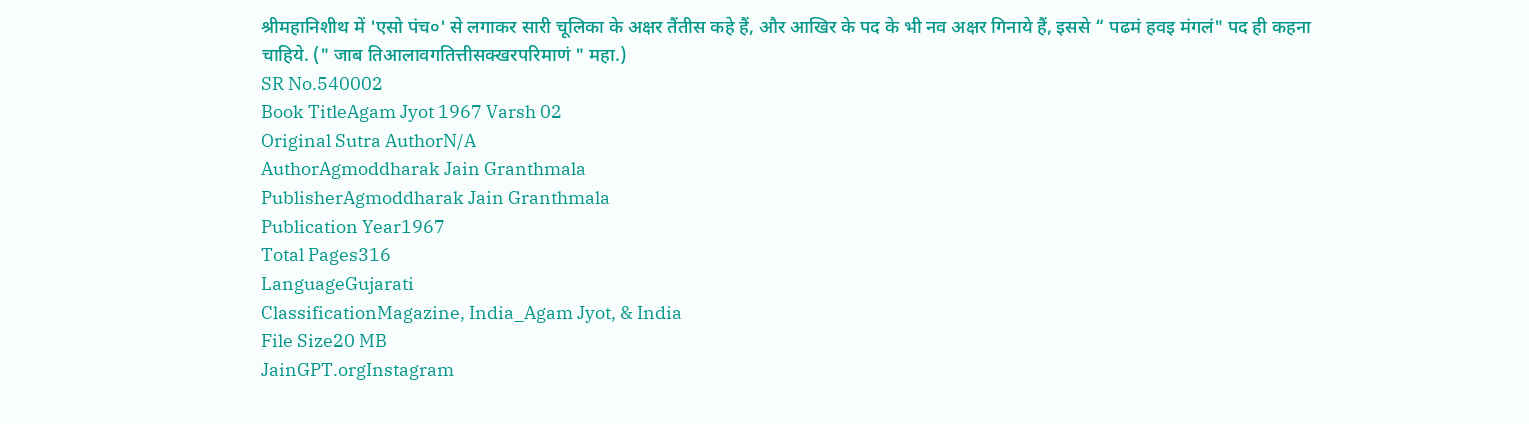श्रीमहानिशीथ में 'एसो पंच०' से लगाकर सारी चूलिका के अक्षर तैंतीस कहे हैं, और आखिर के पद के भी नव अक्षर गिनाये हैं, इससे “ पढमं हवइ मंगलं" पद ही कहना चाहिये. (" जाब तिआलावगतित्तीसक्खरपरिमाणं " महा.)
SR No.540002
Book TitleAgam Jyot 1967 Varsh 02
Original Sutra AuthorN/A
AuthorAgmoddharak Jain Granthmala
PublisherAgmoddharak Jain Granthmala
Publication Year1967
Total Pages316
LanguageGujarati
ClassificationMagazine, India_Agam Jyot, & India
File Size20 MB
JainGPT.orgInstagram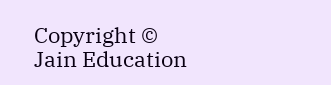Copyright © Jain Education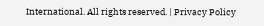International. All rights reserved. | Privacy Policy